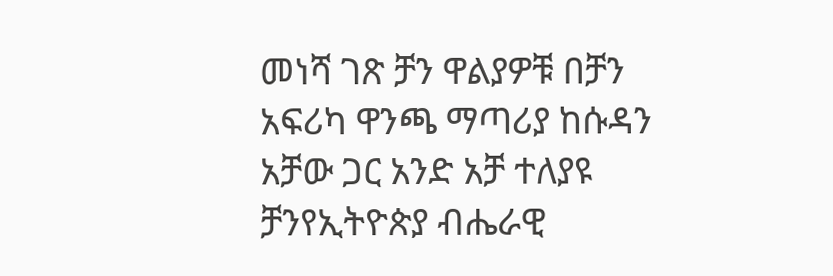መነሻ ገጽ ቻን ዋልያዎቹ በቻን አፍሪካ ዋንጫ ማጣሪያ ከሱዳን አቻው ጋር አንድ አቻ ተለያዩ
ቻንየኢትዮጵያ ብሔራዊ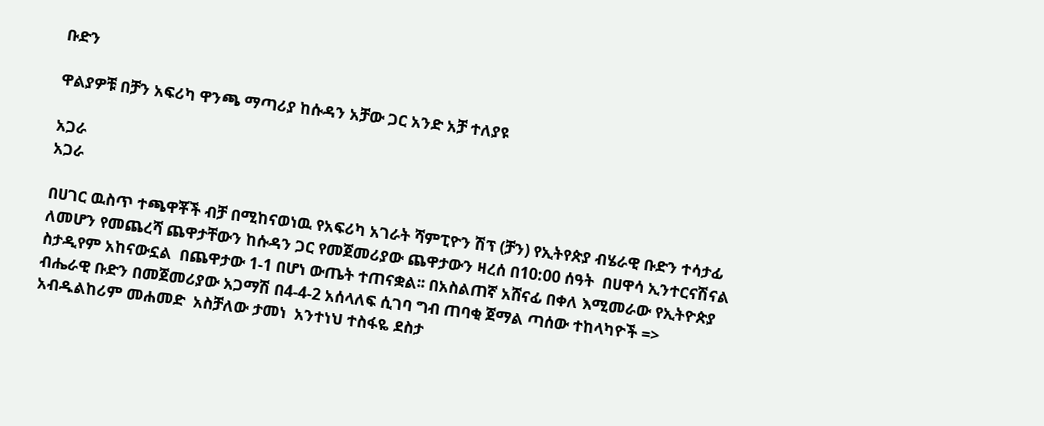ቡድን

ዋልያዎቹ በቻን አፍሪካ ዋንጫ ማጣሪያ ከሱዳን አቻው ጋር አንድ አቻ ተለያዩ

አጋራ
አጋራ

በሀገር ዉስጥ ተጫዋቾች ብቻ በሚከናወነዉ የአፍሪካ አገራት ሻምፒዮን ሽፕ (ቻን) የኢትየጵያ ብሄራዊ ቡድን ተሳታፊ ለመሆን የመጨረሻ ጨዋታቸውን ከሱዳን ጋር የመጀመሪያው ጨዋታውን ዛረሰ በ10:00 ሰዓት  በሀዋሳ ኢንተርናሽናል ስታዲየም አከናውኗል  በጨዋታው 1-1 በሆነ ውጤት ተጠናቋል፡፡ በአስልጠኛ አሸናፊ በቀለ እሚመራው የኢትዮጵያ ብሔራዊ ቡድን በመጀመሪያው አጋማሽ በ4-4-2 አሰላለፍ ሲገባ ግብ ጠባቂ ጀማል ጣሰው ተከላካዮች => አብዱልከሪም መሐመድ  አስቻለው ታመነ  አንተነህ ተስፋዬ ደስታ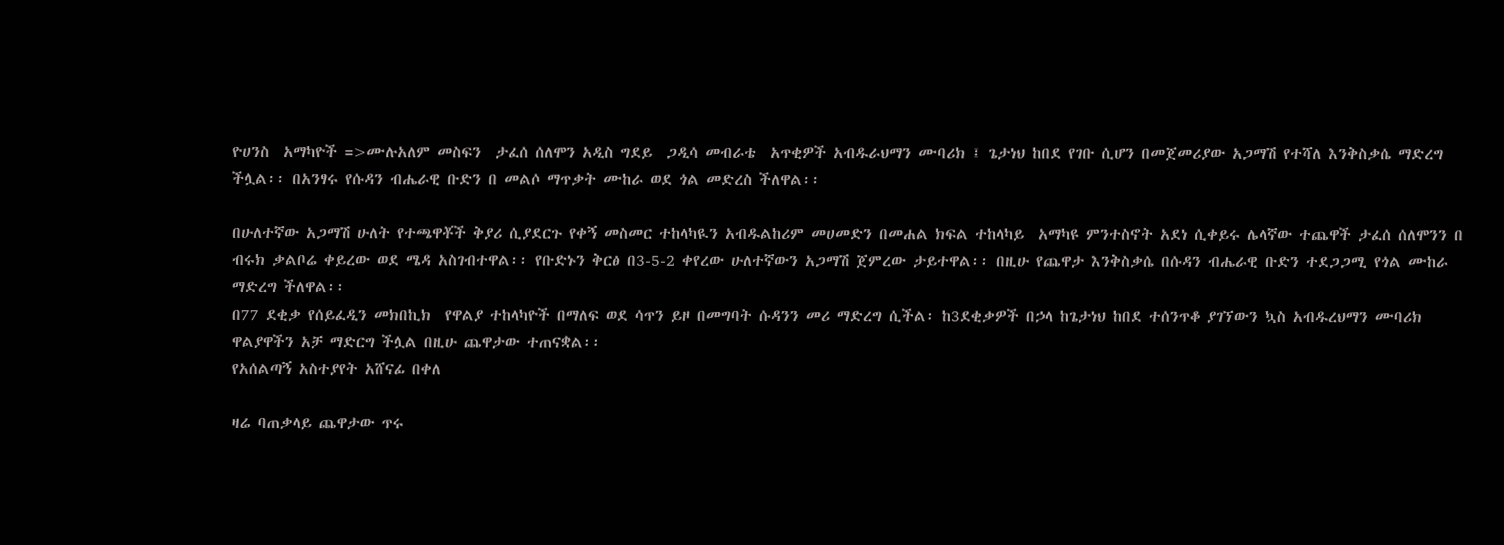ዮሀንስ  አማካዮች =>ሙሉአለም መስፍን  ታፈሰ ሰለሞን አዲስ ግደይ  ጋዲሳ መብራቴ  አጥቂዎች አብዱራህማን ሙባሪክ ፤ ጌታነህ ከበደ የገቡ ሲሆን በመጀመሪያው አጋማሽ የተሻለ እንቅስቃሴ ማድረግ ችሏል፡፡ በአንፃሩ የሱዳን ብሔራዊ ቡድን በ መልሶ ማጥቃት ሙከራ ወደ ጎል መድረስ ችለዋል፡፡

በሁለተኛው አጋማሽ ሁለት የተጫዋቾች ቅያሪ ሲያደርጉ የቀኝ መስመር ተከላካዪን አብዱልከሪም መሀመድን በመሐል ክፍል ተከላካይ  አማካዩ ምንተስኖት አደነ ሲቀይሩ ሌላኛው ተጨዋች ታፈሰ ሰለሞንን በ ብሩክ ቃልቦሬ ቀይረው ወደ ሜዳ አስገብተዋል፡፡ የቡድኑን ቅርፅ በ3-5-2 ቀየረው ሁለተኛውን አጋማሽ ጀምረው ታይተዋል፡፡ በዚሁ የጨዋታ እንቅስቃሴ በሱዳን ብሔራዊ ቡድን ተደጋጋሚ የጎል ሙከራ ማድረግ ችለዋል፡፡
በ77 ደቂቃ የሰይፈዲን መክበኪክ  የዋልያ ተከላካዮች በማለፍ ወደ ሳጥን ይዞ በመግባት ሱዳንን መሪ ማድረግ ሲችል፡ ከ3ደቂቃዎች በኃላ ከጌታነህ ከበደ ተሰንጥቆ ያገኘውን ኳስ አብዱረህማን ሙባሪክ ዋልያዋችን አቻ ማድርግ ችሏል በዚሁ ጨዋታው ተጠናቋል፡፡
የአሰልጣኝ አስተያየት አሸናፊ በቀለ

ዛሬ ባጠቃላይ ጨዋታው ጥሩ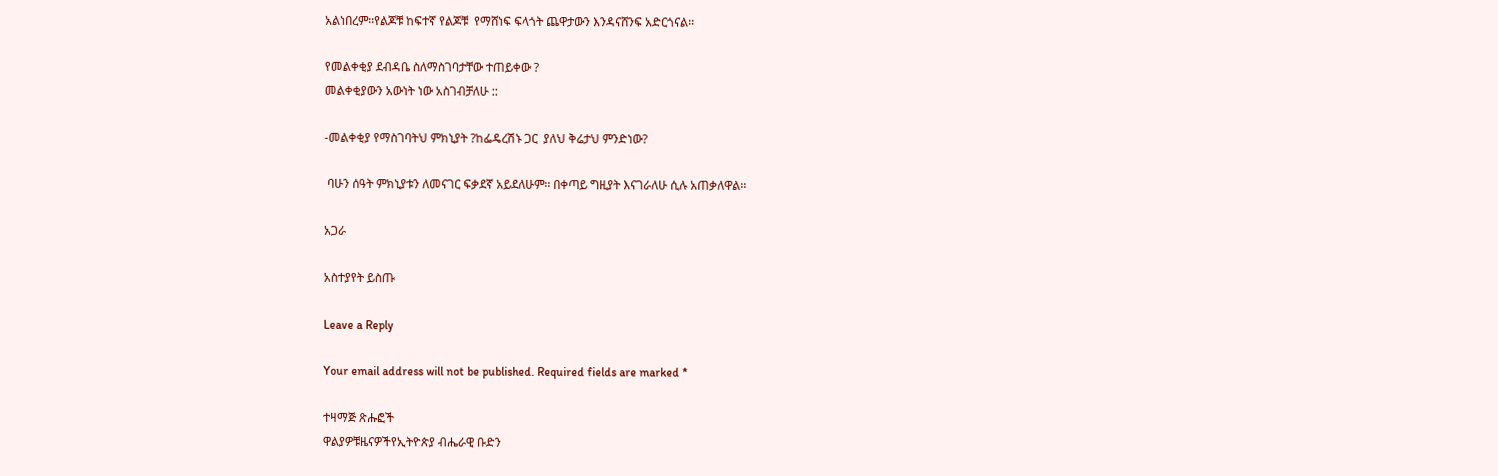አልነበረም፡፡የልጆቹ ከፍተኛ የልጆቹ  የማሸነፍ ፍላጎት ጨዋታውን እንዳናሸንፍ አድርጎናል፡፡

የመልቀቂያ ደብዳቤ ስለማስገባታቸው ተጠይቀው ?
መልቀቂያውን አውነት ነው አስገብቻለሁ ::

-መልቀቂያ የማስገባትህ ምክኒያት ?ከፌዴረሽኑ ጋር  ያለህ ቅሬታህ ምንድነው?

 ባሁን ሰዓት ምክኒያቱን ለመናገር ፍቃደኛ አይደለሁም፡፡ በቀጣይ ግዚያት እናገራለሁ ሲሉ አጠቃለዋል፡፡

አጋራ

አስተያየት ይስጡ

Leave a Reply

Your email address will not be published. Required fields are marked *

ተዛማጅ ጽሑፎች
ዋልያዎቹዜናዎችየኢትዮጵያ ብሔራዊ ቡድን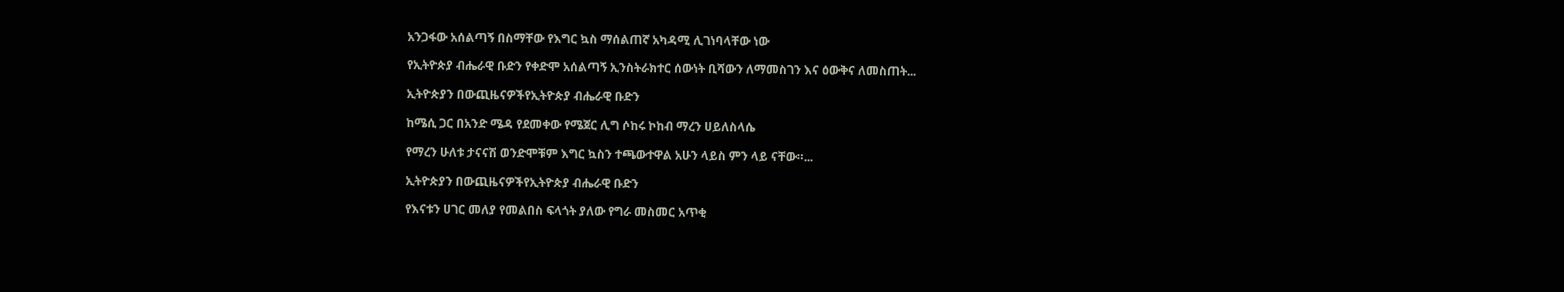አንጋፋው አሰልጣኝ በስማቸው የእግር ኳስ ማሰልጠኛ አካዳሚ ሊገነባላቸው ነው

የኢትዮጵያ ብሔራዊ ቡድን የቀድሞ አሰልጣኝ ኢንስትራክተር ሰውነት ቢሻውን ለማመስገን እና ዕውቅና ለመስጠት...

ኢትዮጵያን በውጪዜናዎችየኢትዮጵያ ብሔራዊ ቡድን

ከሜሲ ጋር በአንድ ሜዳ የደመቀው የሜጀር ሊግ ሶከሩ ኮከብ ማረን ሀይለስላሴ

የማረን ሁለቱ ታናናሽ ወንድሞቹም እግር ኳስን ተጫውተዋል አሁን ላይስ ምን ላይ ናቸው።...

ኢትዮጵያን በውጪዜናዎችየኢትዮጵያ ብሔራዊ ቡድን

የእናቱን ሀገር መለያ የመልበስ ፍላጎት ያለው የግራ መስመር አጥቂ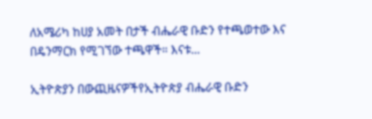ለአሜሪካ ከሀያ አመት በታች ብሔራዊ ቡድን የተጫወተው እና በዴንማርክ የሚገኘው ተጫዋች። እናቱ...

ኢትዮጵያን በውጪዜናዎችየኢትዮጵያ ብሔራዊ ቡድን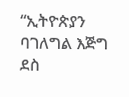“ኢትዮጵያን ባገለግል እጅግ ደስ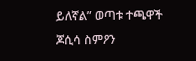ይለኛል” ወጣቱ ተጫዋች ጆሲሳ ስምዖን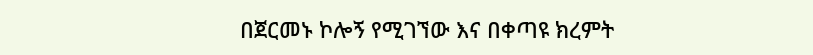በጀርመኑ ኮሎኝ የሚገኘው እና በቀጣዩ ክረምት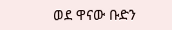ወደ ዋናው ቡድን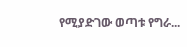የሚያድገው ወጣቱ የግራ...